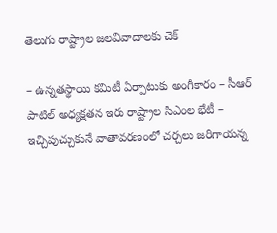తెలుగు రాష్ట్రాల జలవివాదాలకు చెక్

– ఉన్నతస్థాయి కమిటీ ఏర్పాటుకు అంగీకారం – సీఆర్ పాటిల్ అధ్యక్షతన ఇరు రాష్ట్రాల సిఎంల భేటీ – ఇచ్చిపుచ్చుకునే వాతావరణంలో చర్చలు జరిగాయన్న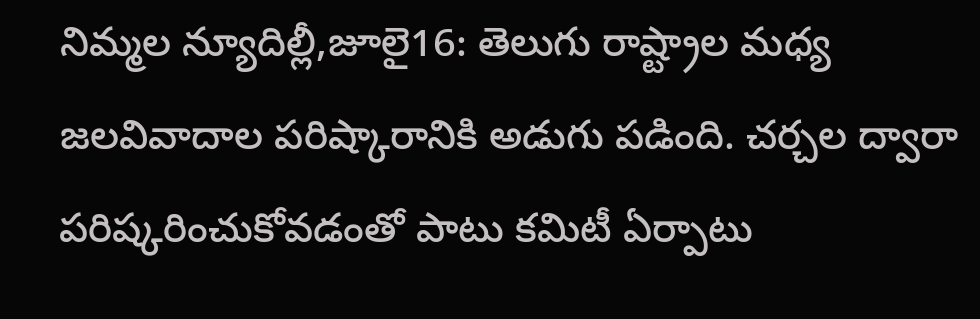నిమ్మల న్యూదిల్లీ,జూలై16: తెలుగు రాష్ట్రాల మధ్య జలవివాదాల పరిష్కారానికి అడుగు పడింది. చర్చల ద్వారా పరిష్కరించుకోవడంతో పాటు కమిటీ ఏర్పాటు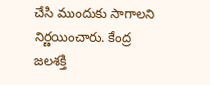చేసి ముందుకు సాగాలని నిర్ణయించారు. కేంద్ర జలశక్తి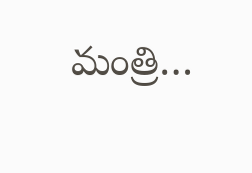మంత్రి…